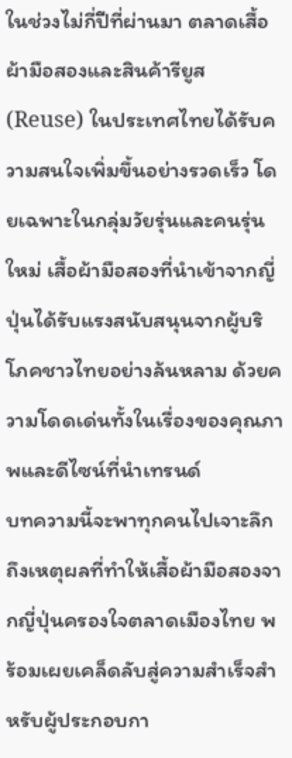ในช่วงไม่กี่ปีที่ผ่านมา ตลาดเสื้อผ้ามือสองและสินค้ารียูส (Reuse) ในประเทศไทยได้รับความสนใจเพิ่มขึ้นอย่างรวดเร็ว โดยเฉพาะในกลุ่มวัยรุ่นและคนรุ่นใหม่ เสื้อผ้ามือสองที่นำเข้าจากญี่ปุ่นได้รับแรงสนับสนุนจากผู้บริโภคชาวไทยอย่างล้นหลาม ด้วยความโดดเด่นทั้งในเรื่องของคุณภาพและดีไซน์ที่นำเทรนด์
บทความนี้จะพาทุกคนไปเจาะลึกถึงเหตุผลที่ทำให้เสื้อผ้ามือสองจากญี่ปุ่นครองใจตลาดเมืองไทย พร้อมเผยเคล็ดลับสู่ความสำเร็จสำหรับผู้ประกอบกา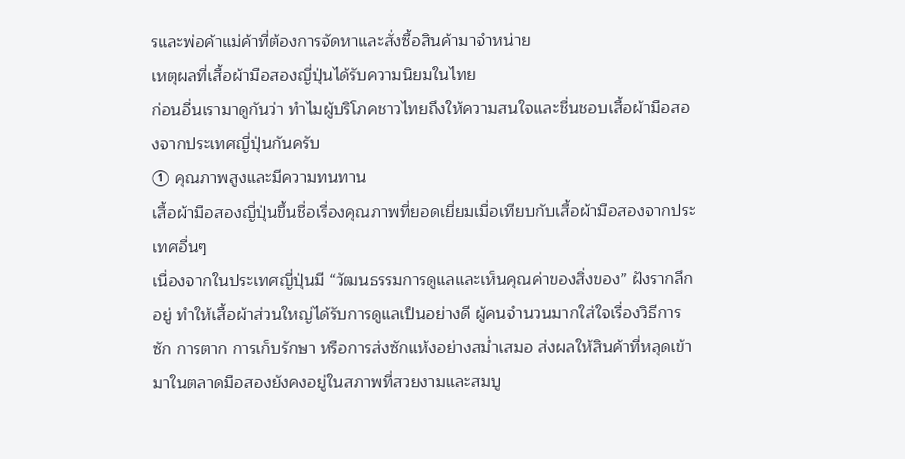รและพ่อค้าแม่ค้าที่ต้องการจัดหาและสั่งซื้อสินค้ามาจำหน่าย
เหตุผลที่เสื้อผ้ามือสองญี่ปุ่นได้รับความนิยมในไทย
ก่อนอื่นเรามาดูกันว่า ทำไมผู้บริโภคชาวไทยถึงให้ความสนใจและชื่นชอบเสื้อผ้ามือสองจากประเทศญี่ปุ่นกันครับ
① คุณภาพสูงและมีความทนทาน
เสื้อผ้ามือสองญี่ปุ่นขึ้นชื่อเรื่องคุณภาพที่ยอดเยี่ยมเมื่อเทียบกับเสื้อผ้ามือสองจากประเทศอื่นๆ
เนื่องจากในประเทศญี่ปุ่นมี “วัฒนธรรมการดูแลและเห็นคุณค่าของสิ่งของ” ฝังรากลึกอยู่ ทำให้เสื้อผ้าส่วนใหญ่ได้รับการดูแลเป็นอย่างดี ผู้คนจำนวนมากใส่ใจเรื่องวิธีการซัก การตาก การเก็บรักษา หรือการส่งซักแห้งอย่างสม่ำเสมอ ส่งผลให้สินค้าที่หลุดเข้ามาในตลาดมือสองยังคงอยู่ในสภาพที่สวยงามและสมบู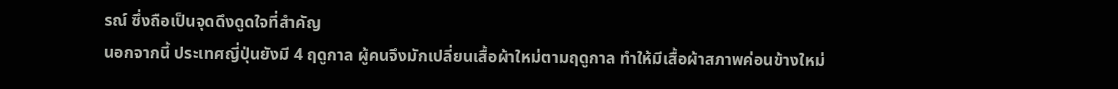รณ์ ซึ่งถือเป็นจุดดึงดูดใจที่สำคัญ
นอกจากนี้ ประเทศญี่ปุ่นยังมี 4 ฤดูกาล ผู้คนจึงมักเปลี่ยนเสื้อผ้าใหม่ตามฤดูกาล ทำให้มีเสื้อผ้าสภาพค่อนข้างใหม่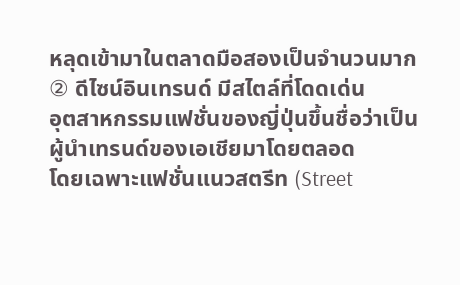หลุดเข้ามาในตลาดมือสองเป็นจำนวนมาก
② ดีไซน์อินเทรนด์ มีสไตล์ที่โดดเด่น
อุตสาหกรรมแฟชั่นของญี่ปุ่นขึ้นชื่อว่าเป็นผู้นำเทรนด์ของเอเชียมาโดยตลอด
โดยเฉพาะแฟชั่นแนวสตรีท (Street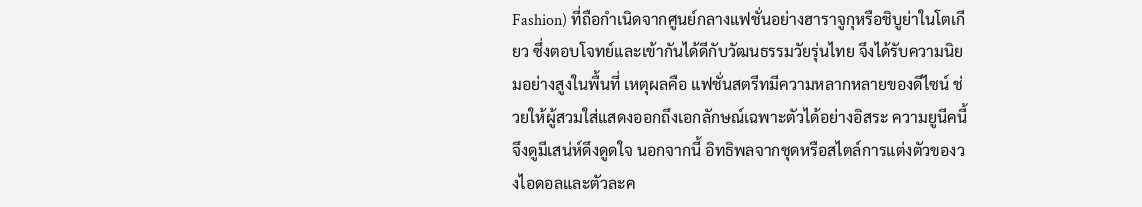Fashion) ที่ถือกำเนิดจากศูนย์กลางแฟชั่นอย่างฮาราจูกุหรือชิบูย่าในโตเกียว ซึ่งตอบโจทย์และเข้ากันได้ดีกับวัฒนธรรมวัยรุ่นไทย จึงได้รับความนิยมอย่างสูงในพื้นที่ เหตุผลคือ แฟชั่นสตรีทมีความหลากหลายของดีไซน์ ช่วยให้ผู้สวมใส่แสดงออกถึงเอกลักษณ์เฉพาะตัวได้อย่างอิสระ ความยูนีคนี้จึงดูมีเสน่ห์ดึงดูดใจ นอกจากนี้ อิทธิพลจากชุดหรือสไตล์การแต่งตัวของวงไอดอลและตัวละค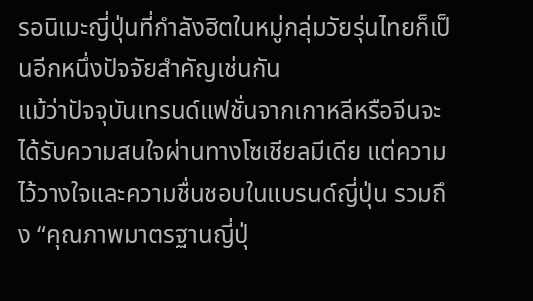รอนิเมะญี่ปุ่นที่กำลังฮิตในหมู่กลุ่มวัยรุ่นไทยก็เป็นอีกหนึ่งปัจจัยสำคัญเช่นกัน
แม้ว่าปัจจุบันเทรนด์แฟชั่นจากเกาหลีหรือจีนจะได้รับความสนใจผ่านทางโซเชียลมีเดีย แต่ความไว้วางใจและความชื่นชอบในแบรนด์ญี่ปุ่น รวมถึง “คุณภาพมาตรฐานญี่ปุ่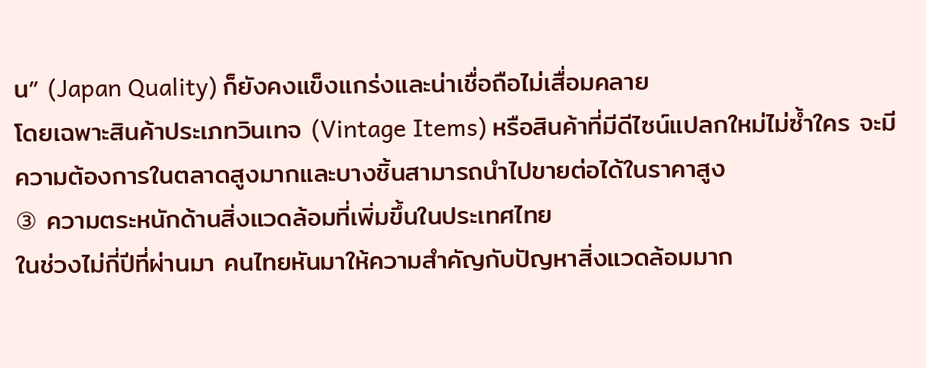น” (Japan Quality) ก็ยังคงแข็งแกร่งและน่าเชื่อถือไม่เสื่อมคลาย
โดยเฉพาะสินค้าประเภทวินเทจ (Vintage Items) หรือสินค้าที่มีดีไซน์แปลกใหม่ไม่ซ้ำใคร จะมีความต้องการในตลาดสูงมากและบางชิ้นสามารถนำไปขายต่อได้ในราคาสูง
③ ความตระหนักด้านสิ่งแวดล้อมที่เพิ่มขึ้นในประเทศไทย
ในช่วงไม่กี่ปีที่ผ่านมา คนไทยหันมาให้ความสำคัญกับปัญหาสิ่งแวดล้อมมาก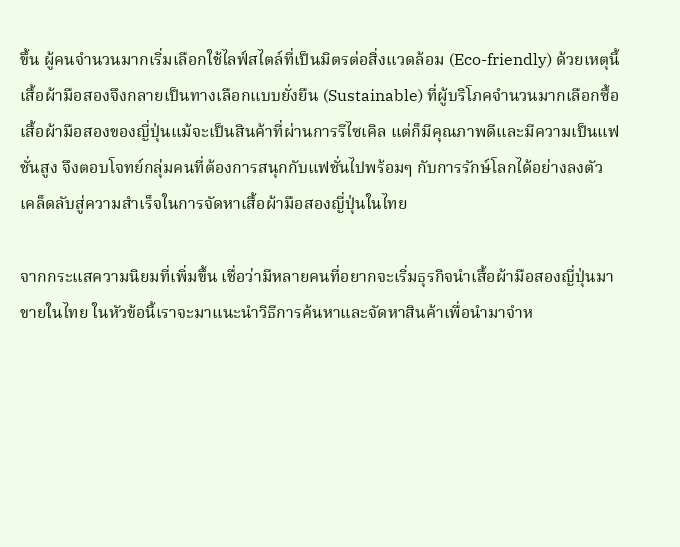ขึ้น ผู้คนจำนวนมากเริ่มเลือกใช้ไลฟ์สไตล์ที่เป็นมิตรต่อสิ่งแวดล้อม (Eco-friendly) ด้วยเหตุนี้ เสื้อผ้ามือสองจึงกลายเป็นทางเลือกแบบยั่งยืน (Sustainable) ที่ผู้บริโภคจำนวนมากเลือกซื้อ
เสื้อผ้ามือสองของญี่ปุ่นแม้จะเป็นสินค้าที่ผ่านการรีไซเคิล แต่ก็มีคุณภาพดีและมีความเป็นแฟชั่นสูง จึงตอบโจทย์กลุ่มคนที่ต้องการสนุกกับแฟชั่นไปพร้อมๆ กับการรักษ์โลกได้อย่างลงตัว
เคล็ดลับสู่ความสำเร็จในการจัดหาเสื้อผ้ามือสองญี่ปุ่นในไทย

จากกระแสความนิยมที่เพิ่มขึ้น เชื่อว่ามีหลายคนที่อยากจะเริ่มธุรกิจนำเสื้อผ้ามือสองญี่ปุ่นมาขายในไทย ในหัวข้อนี้เราจะมาแนะนำวิธีการค้นหาและจัดหาสินค้าเพื่อนำมาจำห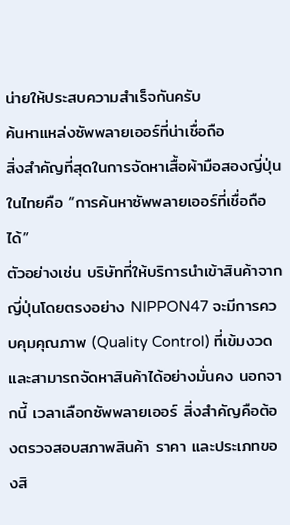น่ายให้ประสบความสำเร็จกันครับ
ค้นหาแหล่งซัพพลายเออร์ที่น่าเชื่อถือ
สิ่งสำคัญที่สุดในการจัดหาเสื้อผ้ามือสองญี่ปุ่นในไทยคือ “การค้นหาซัพพลายเออร์ที่เชื่อถือได้”
ตัวอย่างเช่น บริษัทที่ให้บริการนำเข้าสินค้าจากญี่ปุ่นโดยตรงอย่าง NIPPON47 จะมีการควบคุมคุณภาพ (Quality Control) ที่เข้มงวดและสามารถจัดหาสินค้าได้อย่างมั่นคง นอกจากนี้ เวลาเลือกซัพพลายเออร์ สิ่งสำคัญคือต้องตรวจสอบสภาพสินค้า ราคา และประเภทของสิ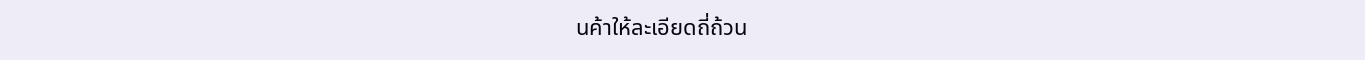นค้าให้ละเอียดถี่ถ้วน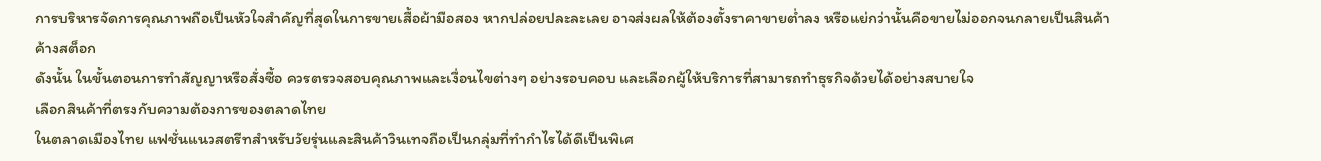การบริหารจัดการคุณภาพถือเป็นหัวใจสำคัญที่สุดในการขายเสื้อผ้ามือสอง หากปล่อยปละละเลย อาจส่งผลให้ต้องตั้งราคาขายต่ำลง หรือแย่กว่านั้นคือขายไม่ออกจนกลายเป็นสินค้าค้างสต็อก
ดังนั้น ในขั้นตอนการทำสัญญาหรือสั่งซื้อ ควรตรวจสอบคุณภาพและเงื่อนไขต่างๆ อย่างรอบคอบ และเลือกผู้ให้บริการที่สามารถทำธุรกิจด้วยได้อย่างสบายใจ
เลือกสินค้าที่ตรงกับความต้องการของตลาดไทย
ในตลาดเมืองไทย แฟชั่นแนวสตรีทสำหรับวัยรุ่นและสินค้าวินเทจถือเป็นกลุ่มที่ทำกำไรได้ดีเป็นพิเศ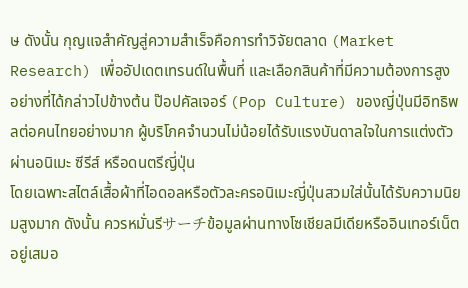ษ ดังนั้น กุญแจสำคัญสู่ความสำเร็จคือการทำวิจัยตลาด (Market Research) เพื่ออัปเดตเทรนด์ในพื้นที่ และเลือกสินค้าที่มีความต้องการสูง
อย่างที่ได้กล่าวไปข้างต้น ป๊อปคัลเจอร์ (Pop Culture) ของญี่ปุ่นมีอิทธิพลต่อคนไทยอย่างมาก ผู้บริโภคจำนวนไม่น้อยได้รับแรงบันดาลใจในการแต่งตัวผ่านอนิเมะ ซีรีส์ หรือดนตรีญี่ปุ่น
โดยเฉพาะสไตล์เสื้อผ้าที่ไอดอลหรือตัวละครอนิเมะญี่ปุ่นสวมใส่นั้นได้รับความนิยมสูงมาก ดังนั้น ควรหมั่นรีサーチข้อมูลผ่านทางโซเชียลมีเดียหรืออินเทอร์เน็ตอยู่เสมอ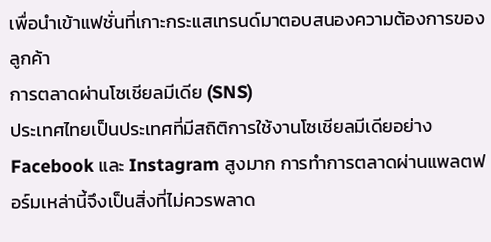เพื่อนำเข้าแฟชั่นที่เกาะกระแสเทรนด์มาตอบสนองความต้องการของลูกค้า
การตลาดผ่านโซเชียลมีเดีย (SNS)
ประเทศไทยเป็นประเทศที่มีสถิติการใช้งานโซเชียลมีเดียอย่าง Facebook และ Instagram สูงมาก การทำการตลาดผ่านแพลตฟอร์มเหล่านี้จึงเป็นสิ่งที่ไม่ควรพลาด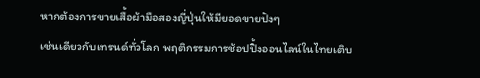หากต้องการขายเสื้อผ้ามือสองญี่ปุ่นให้มียอดขายปังๆ
เช่นเดียวกับเทรนด์ทั่วโลก พฤติกรรมการช้อปปิ้งออนไลน์ในไทยเติบ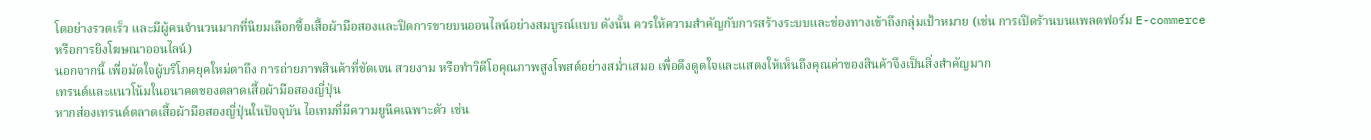โตอย่างรวดเร็ว และมีผู้คนจำนวนมากที่นิยมเลือกซื้อเสื้อผ้ามือสองและปิดการขายบนออนไลน์อย่างสมบูรณ์แบบ ดังนั้น ควรให้ความสำคัญกับการสร้างระบบและช่องทางเข้าถึงกลุ่มเป้าหมาย (เช่น การเปิดร้านบนแพลตฟอร์ม E-commerce หรือการยิงโฆษณาออนไลน์)
นอกจากนี้ เพื่อมัดใจผู้บริโภคยุคใหม่ตาถึง การถ่ายภาพสินค้าที่ชัดเจน สวยงาม หรือทำวิดีโอคุณภาพสูงโพสต์อย่างสม่ำเสมอ เพื่อดึงดูดใจและแสดงให้เห็นถึงคุณค่าของสินค้าจึงเป็นสิ่งสำคัญมาก
เทรนด์และแนวโน้มในอนาคตของตลาดเสื้อผ้ามือสองญี่ปุ่น
หากส่องเทรนด์ตลาดเสื้อผ้ามือสองญี่ปุ่นในปัจจุบัน ไอเทมที่มีความยูนีคเฉพาะตัว เช่น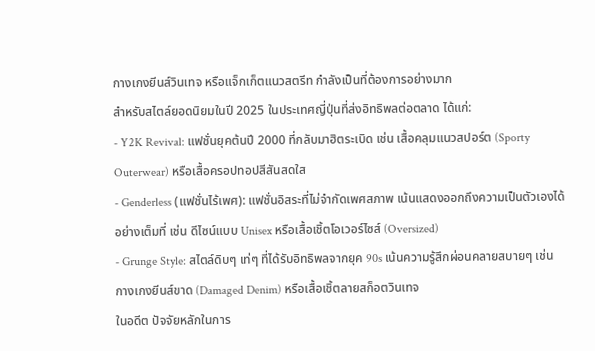กางเกงยีนส์วินเทจ หรือแจ็กเก็ตแนวสตรีท กำลังเป็นที่ต้องการอย่างมาก
สำหรับสไตล์ยอดนิยมในปี 2025 ในประเทศญี่ปุ่นที่ส่งอิทธิพลต่อตลาด ได้แก่:
- Y2K Revival: แฟชั่นยุคต้นปี 2000 ที่กลับมาฮิตระเบิด เช่น เสื้อคลุมแนวสปอร์ต (Sporty Outerwear) หรือเสื้อครอปทอปสีสันสดใส
- Genderless (แฟชั่นไร้เพศ): แฟชั่นอิสระที่ไม่จำกัดเพศสภาพ เน้นแสดงออกถึงความเป็นตัวเองได้อย่างเต็มที่ เช่น ดีไซน์แบบ Unisex หรือเสื้อเชิ้ตโอเวอร์ไซส์ (Oversized)
- Grunge Style: สไตล์ดิบๆ เท่ๆ ที่ได้รับอิทธิพลจากยุค 90s เน้นความรู้สึกผ่อนคลายสบายๆ เช่น กางเกงยีนส์ขาด (Damaged Denim) หรือเสื้อเชิ้ตลายสก็อตวินเทจ
ในอดีต ปัจจัยหลักในการ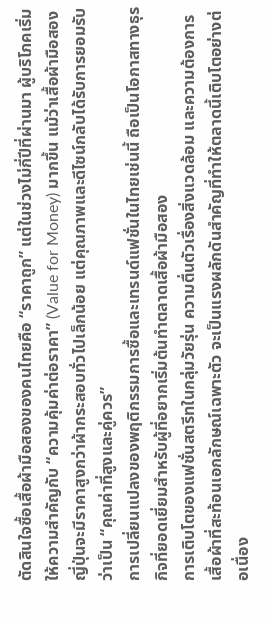ตัดสินใจซื้อเสื้อผ้ามือสองของคนไทยคือ “ราคาถูก” แต่ในช่วงไม่กี่ปีที่ผ่านมา ผู้บริโภคเริ่มให้ความสำคัญกับ “ความคุ้มค่าต่อราคา” (Value for Money) มากขึ้น แม้ว่าเสื้อผ้ามือสองญี่ปุ่นจะมีราคาสูงกว่าผ้ากระสอบทั่วไปเล็กน้อย แต่คุณภาพและดีไซน์กลับได้รับการยอมรับว่าเป็น “คุณค่าที่สูงและคู่ควร”
การเปลี่ยนแปลงของพฤติกรรมการซื้อและเทรนด์แฟชั่นในไทยเช่นนี้ ถือเป็นโอกาสทางธุรกิจที่ยอดเยี่ยมสำหรับผู้ที่อยากเริ่มต้นทำตลาดเสื้อผ้ามือสอง
การเติบโตของแฟชั่นสตรีทในกลุ่มวัยรุ่น ความตื่นตัวเรื่องสิ่งแวดล้อม และความต้องการเสื้อผ้าที่สะท้อนเอกลักษณ์เฉพาะตัว จะเป็นแรงผลักดันสำคัญที่ทำให้ตลาดนี้เติบโตอย่างต่อเนื่อง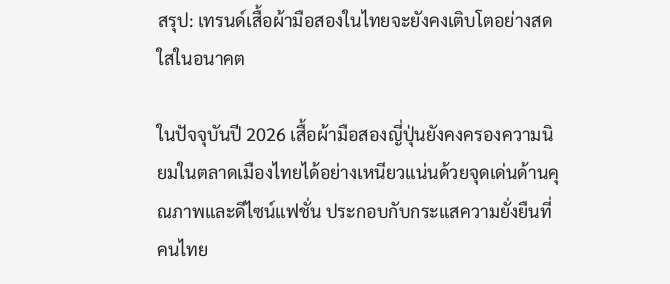สรุป: เทรนด์เสื้อผ้ามือสองในไทยจะยังคงเติบโตอย่างสดใสในอนาคต

ในปัจจุบันปี 2026 เสื้อผ้ามือสองญี่ปุ่นยังคงครองความนิยมในตลาดเมืองไทยได้อย่างเหนียวแน่นด้วยจุดเด่นด้านคุณภาพและดีไซน์แฟชั่น ประกอบกับกระแสความยั่งยืนที่คนไทย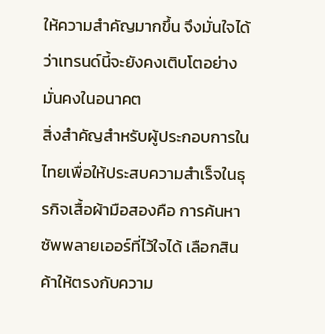ให้ความสำคัญมากขึ้น จึงมั่นใจได้ว่าเทรนด์นี้จะยังคงเติบโตอย่างมั่นคงในอนาคต
สิ่งสำคัญสำหรับผู้ประกอบการในไทยเพื่อให้ประสบความสำเร็จในธุรกิจเสื้อผ้ามือสองคือ การค้นหาซัพพลายเออร์ที่ไว้ใจได้ เลือกสินค้าให้ตรงกับความ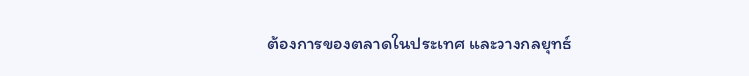ต้องการของตลาดในประเทศ และวางกลยุทธ์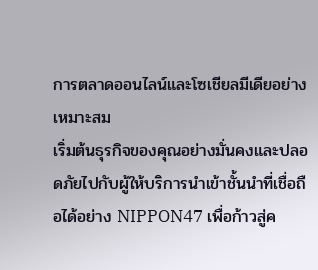การตลาดออนไลน์และโซเชียลมีเดียอย่างเหมาะสม
เริ่มต้นธุรกิจของคุณอย่างมั่นคงและปลอดภัยไปกับผู้ให้บริการนำเข้าชั้นนำที่เชื่อถือได้อย่าง NIPPON47 เพื่อก้าวสู่ค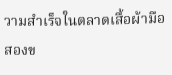วามสำเร็จในตลาดเสื้อผ้ามือสองข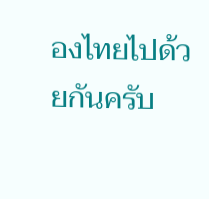องไทยไปด้วยกันครับ